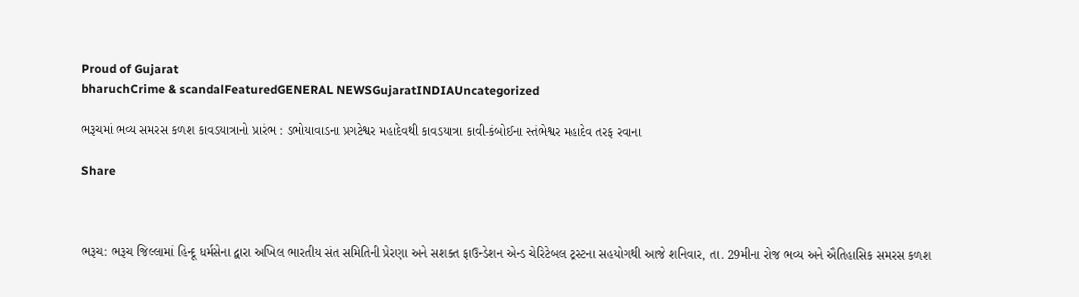Proud of Gujarat
bharuchCrime & scandalFeaturedGENERAL NEWSGujaratINDIAUncategorized

ભરૂચમાં ભવ્ય સમરસ કળશ કાવડયાત્રાનો પ્રારંભ : ડભોયાવાડના પ્રગટેશ્વર મહાદેવથી કાવડયાત્રા કાવી-કંબોઈના સ્તંભેશ્વર મહાદેવ તરફ રવાના

Share



ભરૂચ: ભરૂચ જિલ્લામાં હિન્દૂ ધર્મસેના દ્વારા અખિલ ભારતીય સંત સમિતિની પ્રેરણા અને સશક્ત ફાઉન્ડેશન એન્ડ ચેરિટેબલ ટ્રસ્ટના સહયોગથી આજે શનિવાર, તા. 29મીના રોજ ભવ્ય અને ઐતિહાસિક સમરસ કળશ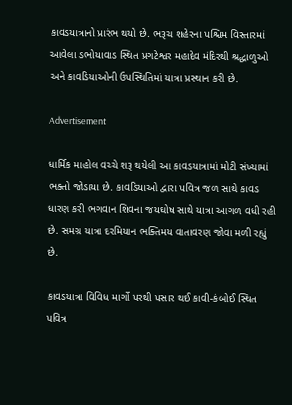કાવડયાત્રાનો પ્રારંભ થયો છે. ભરૂચ શહેરના પશ્ચિમ વિસ્તારમાં આવેલા ડભોયાવાડ સ્થિત પ્રગટેશ્વર મહાદેવ મંદિરથી શ્રદ્ધાળુઓ અને કાવડિયાઓની ઉપસ્થિતિમાં યાત્રા પ્રસ્થાન કરી છે.

Advertisement

ધાર્મિક માહોલ વચ્ચે શરૂ થયેલી આ કાવડયાત્રામાં મોટી સંખ્યામાં ભક્તો જોડાયા છે. કાવડિયાઓ દ્વારા પવિત્ર જળ સાથે કાવડ ધારણ કરી ભગવાન શિવના જયઘોષ સાથે યાત્રા આગળ વધી રહી છે. સમગ્ર યાત્રા દરમિયાન ભક્તિમય વાતાવરણ જોવા મળી રહ્યું છે.

કાવડયાત્રા વિવિધ માર્ગો પરથી પસાર થઈ કાવી-કંબોઈ સ્થિત પવિત્ર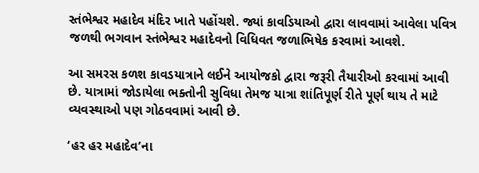સ્તંભેશ્વર મહાદેવ મંદિર ખાતે પહોંચશે. જ્યાં કાવડિયાઓ દ્વારા લાવવામાં આવેલા પવિત્ર જળથી ભગવાન સ્તંભેશ્વર મહાદેવનો વિધિવત જળાભિષેક કરવામાં આવશે.

આ સમરસ કળશ કાવડયાત્રાને લઈને આયોજકો દ્વારા જરૂરી તૈયારીઓ કરવામાં આવી છે. યાત્રામાં જોડાયેલા ભક્તોની સુવિધા તેમજ યાત્રા શાંતિપૂર્ણ રીતે પૂર્ણ થાય તે માટે વ્યવસ્થાઓ પણ ગોઠવવામાં આવી છે.

‘હર હર મહાદેવ’ના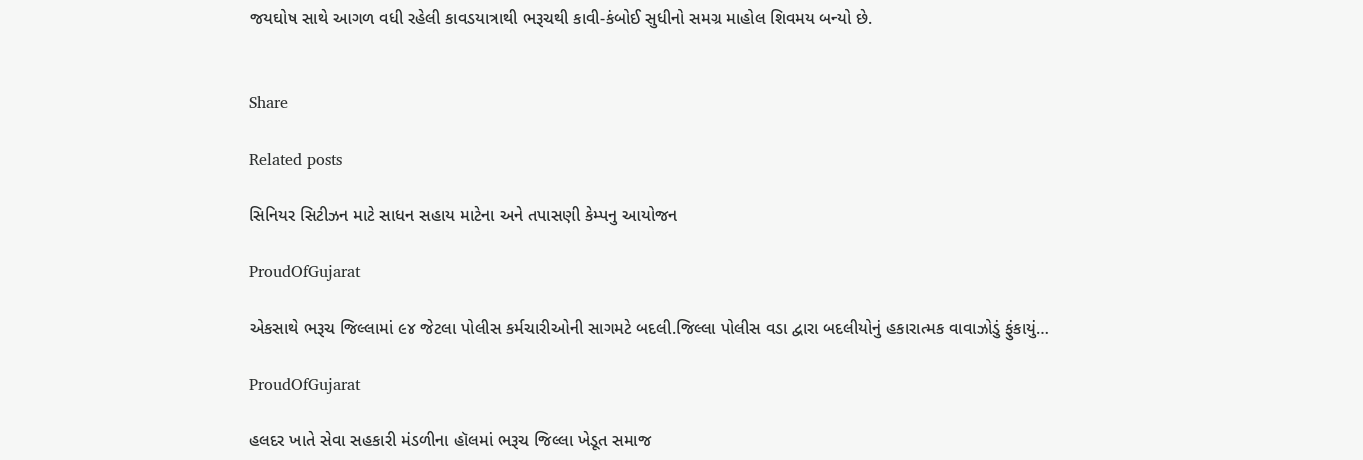જયઘોષ સાથે આગળ વધી રહેલી કાવડયાત્રાથી ભરૂચથી કાવી-કંબોઈ સુધીનો સમગ્ર માહોલ શિવમય બન્યો છે.


Share

Related posts

સિનિયર સિટીઝન માટે સાધન સહાય માટેના અને તપાસણી કેમ્પનુ આયોજન

ProudOfGujarat

એકસાથે ભરૂચ જિલ્લામાં ૯૪ જેટલા પોલીસ કર્મચારીઓની સાગમટે બદલી.જિલ્લા પોલીસ વડા દ્વારા બદલીયોનું હકારાત્મક વાવાઝોડું ફુંકાયું…

ProudOfGujarat

હલદર ખાતે સેવા સહકારી મંડળીના હૉલમાં ભરૂચ જિલ્લા ખેડૂત સમાજ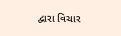દ્વારા વિચાર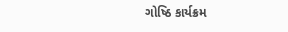ગોષ્ઠિ કાર્યક્રમ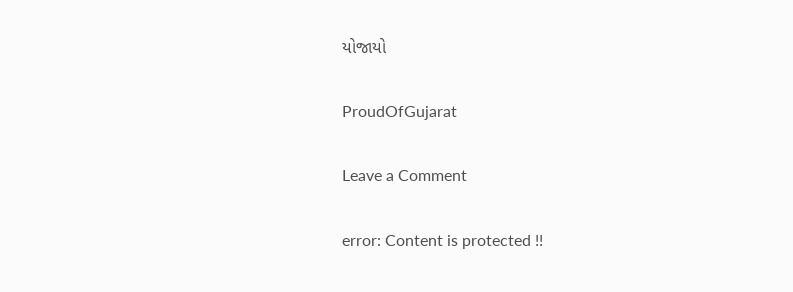યોજાયો

ProudOfGujarat

Leave a Comment

error: Content is protected !!